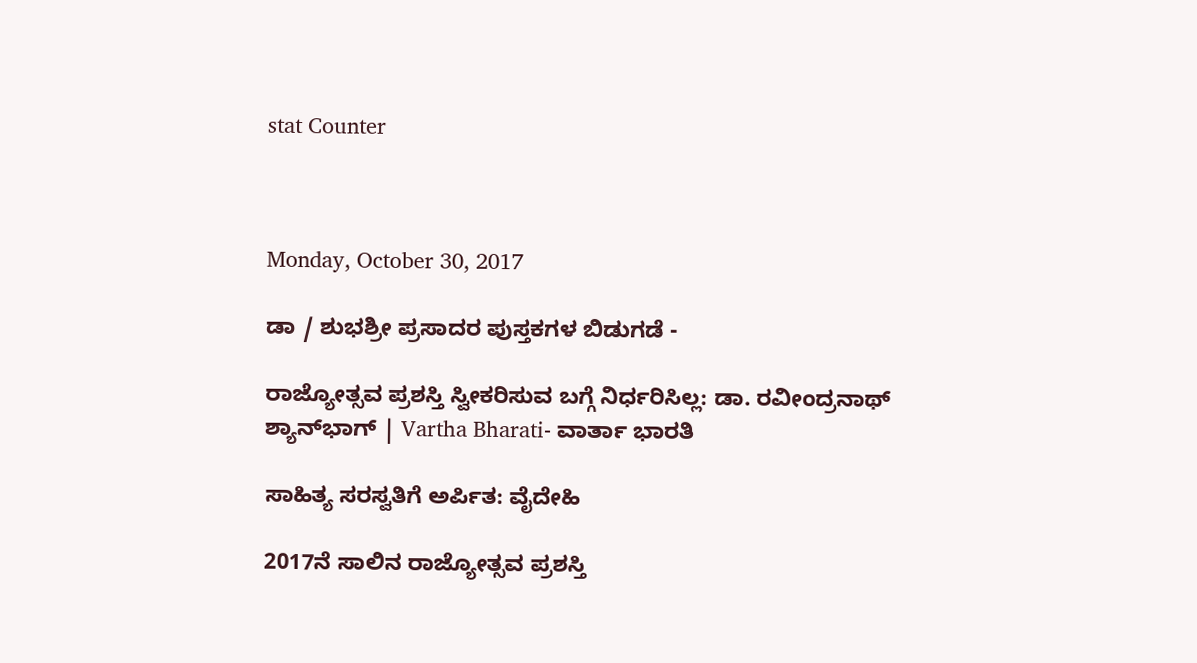stat Counter



Monday, October 30, 2017

ಡಾ / ಶುಭಶ್ರೀ ಪ್ರಸಾದರ ಪುಸ್ತಕಗಳ ಬಿಡುಗಡೆ -

ರಾಜ್ಯೋತ್ಸವ ಪ್ರಶಸ್ತಿ ಸ್ವೀಕರಿಸುವ ಬಗ್ಗೆ ನಿರ್ಧರಿಸಿಲ್ಲ: ಡಾ. ರವೀಂದ್ರನಾಥ್ ಶ್ಯಾನ್‌ಭಾಗ್ | Vartha Bharati- ವಾರ್ತಾ ಭಾರತಿ

ಸಾಹಿತ್ಯ ಸರಸ್ವತಿಗೆ ಅರ್ಪಿತ: ವೈದೇಹಿ

2017ನೆ ಸಾಲಿನ ರಾಜ್ಯೋತ್ಸವ ಪ್ರಶಸ್ತಿ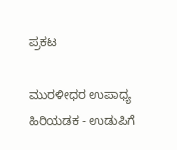ಪ್ರಕಟ

ಮುರಳೀಧರ ಉಪಾಧ್ಯ ಹಿರಿಯಡಕ - ಉಡುಪಿಗೆ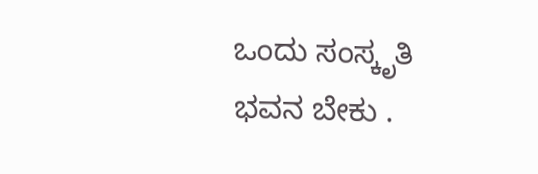ಒಂದು ಸಂಸ್ಕೃತಿ ಭವನ ಬೇಕು .